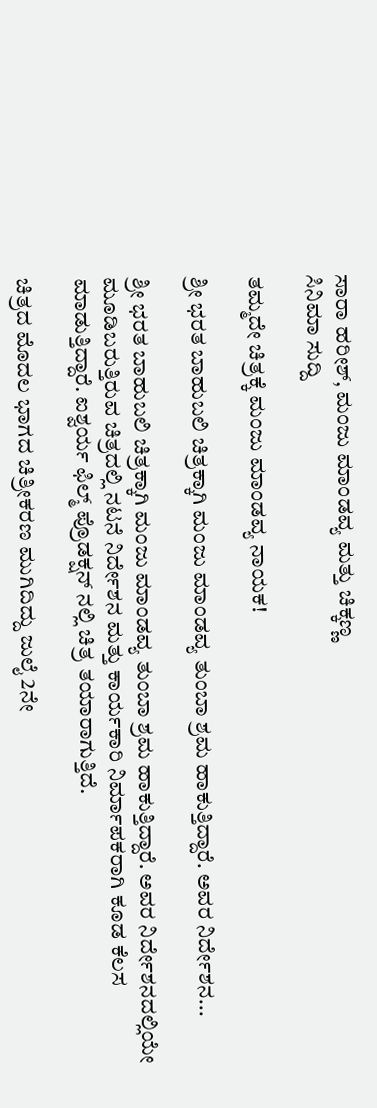ಸಾರಾ ಹರೀಶ್, ಮಂಜು ಮಾಂಡವ್ಯ ಮತ್ತು ಚಿಕ್ಕಣ್ಣ
ಸಿನಿಮಾ ಸುದ್ದಿ

ತಮ್ಮದೇ ಚಿತ್ರಕ್ಕೆ ಮಂಜು ಮಾಂಡವ್ಯ ನಾಯಕ!

ಶ್ರೀ ಭರತ ಬಾಹುಬಲಿ ಚಿತ್ರಕ್ಕಾಗಿ ಮಂಜು ಮಾಂಡವ್ಯ ತುಂಬಾ ಶ್ರಮ ಹಾಕುತ್ತಿದ್ದಾರೆ. ಅವರ ನಿರ್ದೇಶನ...

ಶ್ರೀ ಭರತ ಬಾಹುಬಲಿ ಚಿತ್ರಕ್ಕಾಗಿ ಮಂಜು ಮಾಂಡವ್ಯ ತುಂಬಾ ಶ್ರಮ ಹಾಕುತ್ತಿದ್ದಾರೆ. ಅವರ ನಿರ್ದೇಶನದಲ್ಲಿಯೇ ಮೂಡಿಬರುತ್ತಿರುವ ಚಿತ್ರದಲ್ಲಿ ನಟನೆ ನಿರ್ದೇಶನ ಮತ್ತು ಕಾರ್ಯಕಾರಿ ನಿರ್ಮಾಪಕರಾಗಿ ಕೂಡ ಕೆಲಸ ಮಾಡುತ್ತಿದ್ದಾರೆ. ಐಶ್ವರ್ಯ ಫಿಲ್ಮ್ ಪ್ರೊಡಕ್ಷನ್ ನಲ್ಲಿ ಚಿತ್ರ ತಯಾರಾಗುತ್ತಿದೆ.

ಚಿತ್ರದ ಮೊದಲ ಭಾಗದ ಚಿತ್ರೀಕರಣ ಮುಗಿದಿದ್ದು ಜುಲೈ 2ನೇ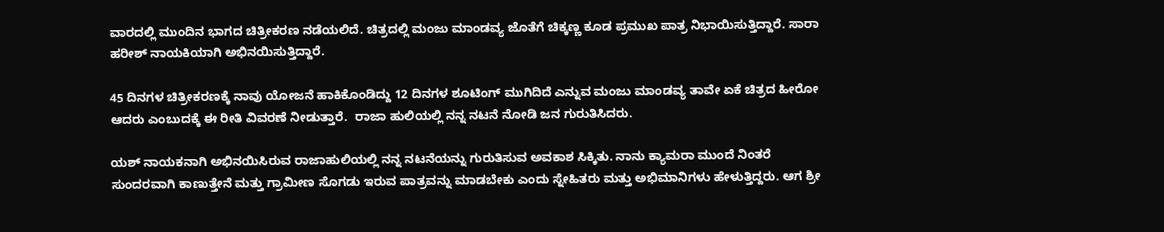ವಾರದಲ್ಲಿ ಮುಂದಿನ ಭಾಗದ ಚಿತ್ರೀಕರಣ ನಡೆಯಲಿದೆ. ಚಿತ್ರದಲ್ಲಿ ಮಂಜು ಮಾಂಡವ್ಯ ಜೊತೆಗೆ ಚಿಕ್ಕಣ್ಣ ಕೂಡ ಪ್ರಮುಖ ಪಾತ್ರ ನಿಭಾಯಿಸುತ್ತಿದ್ದಾರೆ. ಸಾರಾ ಹರೀಶ್ ನಾಯಕಿಯಾಗಿ ಅಭಿನಯಿಸುತ್ತಿದ್ದಾರೆ.

45 ದಿನಗಳ ಚಿತ್ರೀಕರಣಕ್ಕೆ ನಾವು ಯೋಜನೆ ಹಾಕಿಕೊಂಡಿದ್ದು 12 ದಿನಗಳ ಶೂಟಿಂಗ್ ಮುಗಿದಿದೆ ಎನ್ನುವ ಮಂಜು ಮಾಂಡವ್ಯ ತಾವೇ ಏಕೆ ಚಿತ್ರದ ಹೀರೋ ಆದರು ಎಂಬುದಕ್ಕೆ ಈ ರೀತಿ ವಿವರಣೆ ನೀಡುತ್ತಾರೆ.  ರಾಜಾ ಹುಲಿಯಲ್ಲಿ ನನ್ನ ನಟನೆ ನೋಡಿ ಜನ ಗುರುತಿಸಿದರು.

ಯಶ್ ನಾಯಕನಾಗಿ ಅಭಿನಯಿಸಿರುವ ರಾಜಾಹುಲಿಯಲ್ಲಿ ನನ್ನ ನಟನೆಯನ್ನು ಗುರುತಿಸುವ ಅವಕಾಶ ಸಿಕ್ಕಿತು. ನಾನು ಕ್ಯಾಮರಾ ಮುಂದೆ ನಿಂತರೆ ಸುಂದರವಾಗಿ ಕಾಣುತ್ತೇನೆ ಮತ್ತು ಗ್ರಾಮೀಣ ಸೊಗಡು ಇರುವ ಪಾತ್ರವನ್ನು ಮಾಡಬೇಕು ಎಂದು ಸ್ನೇಹಿತರು ಮತ್ತು ಅಭಿಮಾನಿಗಳು ಹೇಳುತ್ತಿದ್ದರು. ಆಗ ಶ್ರೀ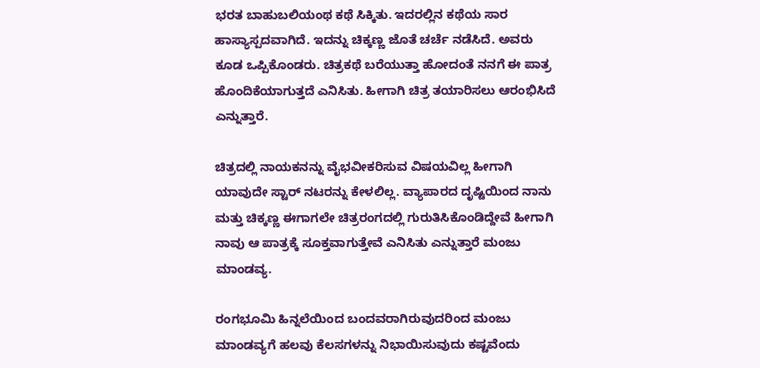ಭರತ ಬಾಹುಬಲಿಯಂಥ ಕಥೆ ಸಿಕ್ಕಿತು. ಇದರಲ್ಲಿನ ಕಥೆಯ ಸಾರ ಹಾಸ್ಯಾಸ್ಪದವಾಗಿದೆ. ಇದನ್ನು ಚಿಕ್ಕಣ್ಣ ಜೊತೆ ಚರ್ಚೆ ನಡೆಸಿದೆ. ಅವರು ಕೂಡ ಒಪ್ಪಿಕೊಂಡರು. ಚಿತ್ರಕಥೆ ಬರೆಯುತ್ತಾ ಹೋದಂತೆ ನನಗೆ ಈ ಪಾತ್ರ ಹೊಂದಿಕೆಯಾಗುತ್ತದೆ ಎನಿಸಿತು. ಹೀಗಾಗಿ ಚಿತ್ರ ತಯಾರಿಸಲು ಆರಂಭಿಸಿದೆ ಎನ್ನುತ್ತಾರೆ.

ಚಿತ್ರದಲ್ಲಿ ನಾಯಕನನ್ನು ವೈಭವೀಕರಿಸುವ ವಿಷಯವಿಲ್ಲ ಹೀಗಾಗಿ ಯಾವುದೇ ಸ್ಟಾರ್ ನಟರನ್ನು ಕೇಳಲಿಲ್ಲ. ವ್ಯಾಪಾರದ ದೃಷ್ಟಿಯಿಂದ ನಾನು ಮತ್ತು ಚಿಕ್ಕಣ್ಣ ಈಗಾಗಲೇ ಚಿತ್ರರಂಗದಲ್ಲಿ ಗುರುತಿಸಿಕೊಂಡಿದ್ದೇವೆ ಹೀಗಾಗಿ ನಾವು ಆ ಪಾತ್ರಕ್ಕೆ ಸೂಕ್ತವಾಗುತ್ತೇವೆ ಎನಿಸಿತು ಎನ್ನುತ್ತಾರೆ ಮಂಜು ಮಾಂಡವ್ಯ.

ರಂಗಭೂಮಿ ಹಿನ್ನಲೆಯಿಂದ ಬಂದವರಾಗಿರುವುದರಿಂದ ಮಂಜು ಮಾಂಡವ್ಯಗೆ ಹಲವು ಕೆಲಸಗಳನ್ನು ನಿಭಾಯಿಸುವುದು ಕಷ್ಟವೆಂದು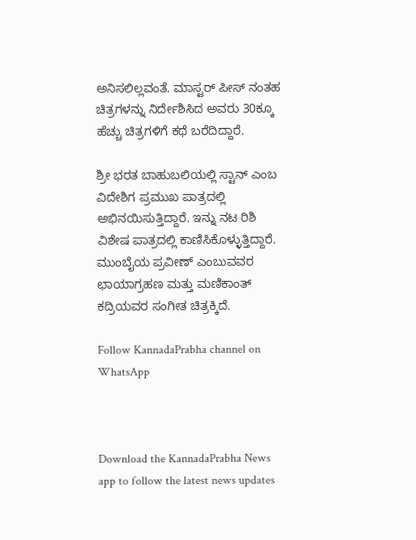ಅನಿಸಲಿಲ್ಲವಂತೆ. ಮಾಸ್ಟರ್ ಪೀಸ್ ನಂತಹ ಚಿತ್ರಗಳನ್ನು ನಿರ್ದೇಶಿಸಿದ ಅವರು 30ಕ್ಕೂ ಹೆಚ್ಚು ಚಿತ್ರಗಳಿಗೆ ಕಥೆ ಬರೆದಿದ್ದಾರೆ.

ಶ್ರೀ ಭರತ ಬಾಹುಬಲಿಯಲ್ಲಿ ಸ್ಟಾನ್ ಎಂಬ ವಿದೇಶಿಗ ಪ್ರಮುಖ ಪಾತ್ರದಲ್ಲಿ ಅಭಿನಯಿಸುತ್ತಿದ್ದಾರೆ. ಇನ್ನು ನಟ ರಿಶಿ ವಿಶೇಷ ಪಾತ್ರದಲ್ಲಿ ಕಾಣಿಸಿಕೊಳ್ಳುತ್ತಿದ್ದಾರೆ. ಮುಂಬೈಯ ಪ್ರವೀಣ್ ಎಂಬುವವರ ಛಾಯಾಗ್ರಹಣ ಮತ್ತು ಮಣಿಕಾಂತ್ ಕದ್ರಿಯವರ ಸಂಗೀತ ಚಿತ್ರಕ್ಕಿದೆ.

Follow KannadaPrabha channel on WhatsApp



Download the KannadaPrabha News app to follow the latest news updates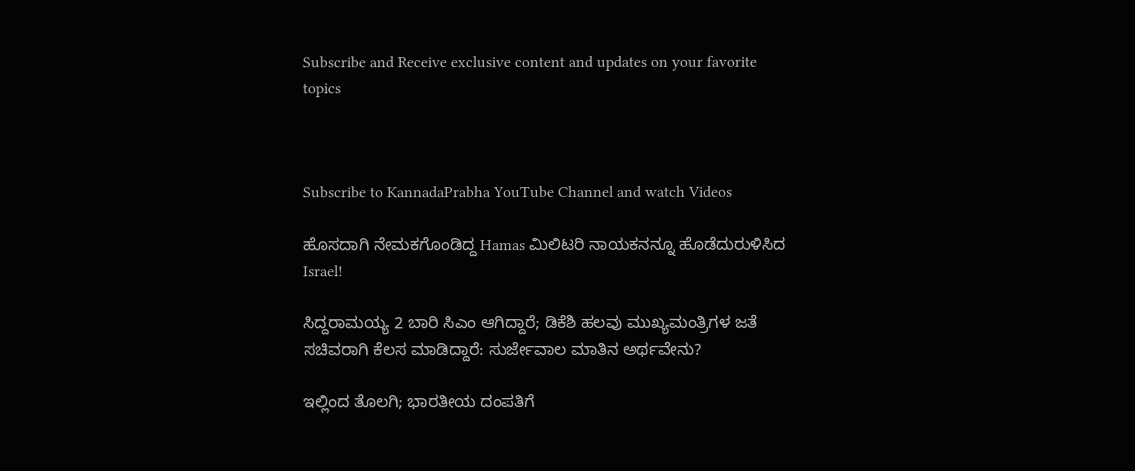Subscribe and Receive exclusive content and updates on your favorite topics



Subscribe to KannadaPrabha YouTube Channel and watch Videos

ಹೊಸದಾಗಿ ನೇಮಕಗೊಂಡಿದ್ದ Hamas ಮಿಲಿಟರಿ ನಾಯಕನನ್ನೂ ಹೊಡೆದುರುಳಿಸಿದ Israel!

ಸಿದ್ದರಾಮಯ್ಯ 2 ಬಾರಿ ಸಿಎಂ ಆಗಿದ್ದಾರೆ; ಡಿಕೆಶಿ ಹಲವು ಮುಖ್ಯಮಂತ್ರಿಗಳ ಜತೆ ಸಚಿವರಾಗಿ ಕೆಲಸ ಮಾಡಿದ್ದಾರೆ: ಸುರ್ಜೇವಾಲ ಮಾತಿನ ಅರ್ಥವೇನು?

ಇಲ್ಲಿಂದ ತೊಲಗಿ; ಭಾರತೀಯ ದಂಪತಿಗೆ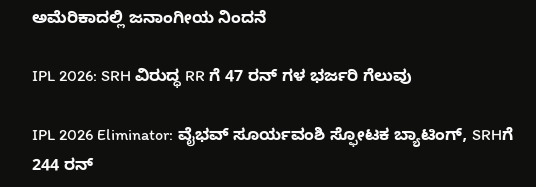ಅಮೆರಿಕಾದಲ್ಲಿ ಜನಾಂಗೀಯ ನಿಂದನೆ

IPL 2026: SRH ವಿರುದ್ಧ RR ಗೆ 47 ರನ್ ಗಳ ಭರ್ಜರಿ ಗೆಲುವು

IPL 2026 Eliminator: ವೈಭವ್ ಸೂರ್ಯವಂಶಿ ಸ್ಫೋಟಕ ಬ್ಯಾಟಿಂಗ್, SRHಗೆ 244 ರನ್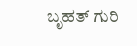ಬೃಹತ್ ಗುರಿ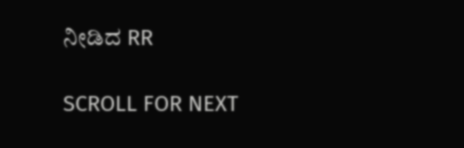ನೀಡಿದ RR

SCROLL FOR NEXT